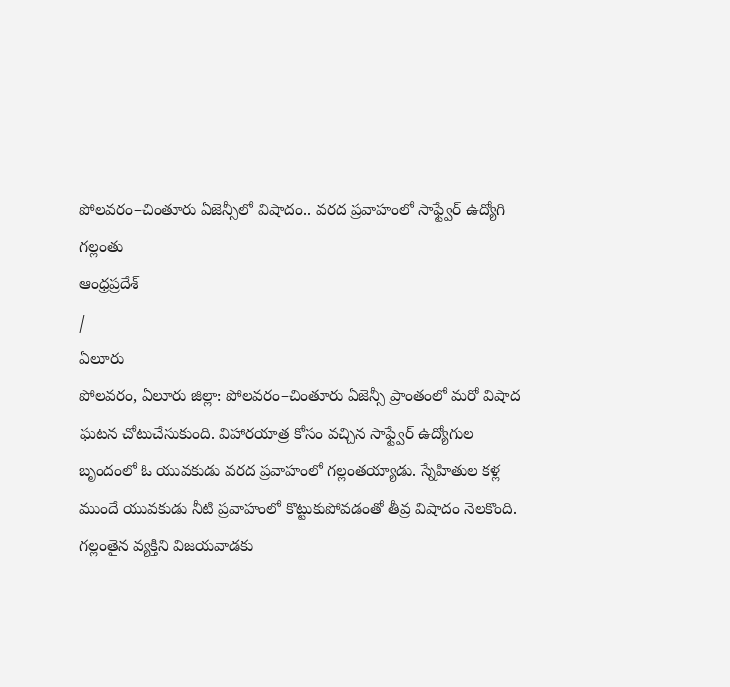పోలవరం–చింతూరు ఏజెన్సీలో విషాదం.. వరద ప్రవాహంలో సాఫ్ట్వేర్ ఉద్యోగి గల్లంతు
ఆంధ్రప్రదేశ్
/
ఏలూరు
పోలవరం, ఏలూరు జిల్లా: పోలవరం–చింతూరు ఏజెన్సీ ప్రాంతంలో మరో విషాద ఘటన చోటుచేసుకుంది. విహారయాత్ర కోసం వచ్చిన సాఫ్ట్వేర్ ఉద్యోగుల బృందంలో ఓ యువకుడు వరద ప్రవాహంలో గల్లంతయ్యాడు. స్నేహితుల కళ్ల ముందే యువకుడు నీటి ప్రవాహంలో కొట్టుకుపోవడంతో తీవ్ర విషాదం నెలకొంది.
గల్లంతైన వ్యక్తిని విజయవాడకు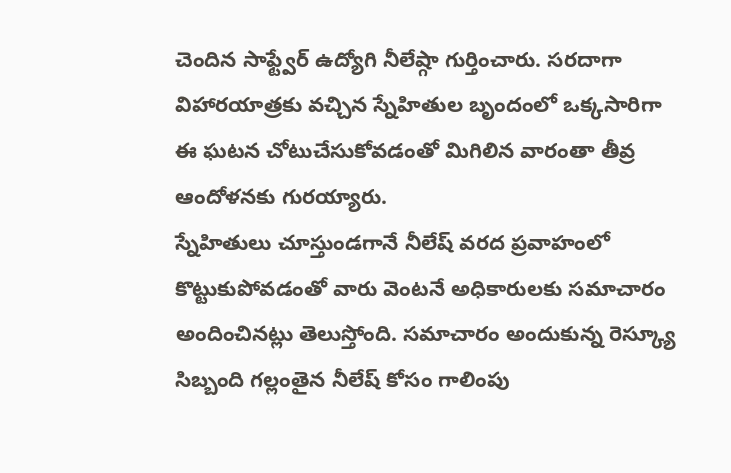చెందిన సాఫ్ట్వేర్ ఉద్యోగి నీలేష్గా గుర్తించారు. సరదాగా విహారయాత్రకు వచ్చిన స్నేహితుల బృందంలో ఒక్కసారిగా ఈ ఘటన చోటుచేసుకోవడంతో మిగిలిన వారంతా తీవ్ర ఆందోళనకు గురయ్యారు.
స్నేహితులు చూస్తుండగానే నీలేష్ వరద ప్రవాహంలో కొట్టుకుపోవడంతో వారు వెంటనే అధికారులకు సమాచారం అందించినట్లు తెలుస్తోంది. సమాచారం అందుకున్న రెస్క్యూ సిబ్బంది గల్లంతైన నీలేష్ కోసం గాలింపు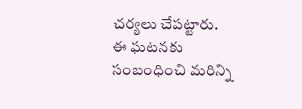చర్యలు చేపట్టారు.
ఈ ఘటనకు సంబంధించి మరిన్ని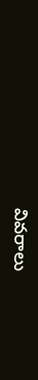వివరాలు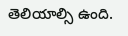తెలియాల్సి ఉంది.